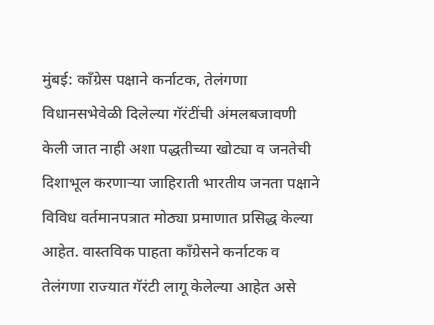मुंबई: काँग्रेस पक्षाने कर्नाटक, तेलंगणा विधानसभेवेळी दिलेल्या गॅरंटींची अंमलबजावणी केली जात नाही अशा पद्धतीच्या खोट्या व जनतेची दिशाभूल करणाऱ्या जाहिराती भारतीय जनता पक्षाने विविध वर्तमानपत्रात मोठ्या प्रमाणात प्रसिद्ध केल्या आहेत. वास्तविक पाहता काँग्रेसने कर्नाटक व तेलंगणा राज्यात गॅरंटी लागू केलेल्या आहेत असे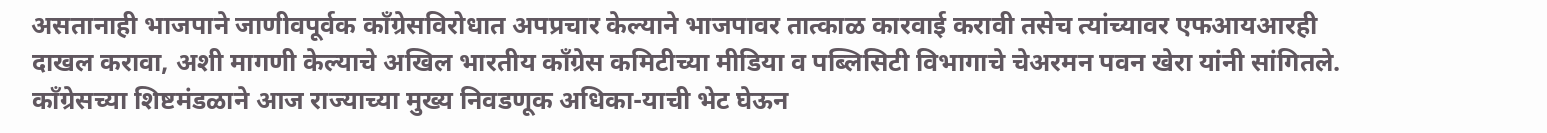असतानाही भाजपाने जाणीवपूर्वक काँग्रेसविरोधात अपप्रचार केल्याने भाजपावर तात्काळ कारवाई करावी तसेच त्यांच्यावर एफआयआरही दाखल करावा, अशी मागणी केल्याचे अखिल भारतीय काँग्रेस कमिटीच्या मीडिया व पब्लिसिटी विभागाचे चेअरमन पवन खेरा यांनी सांगितले.
काँग्रेसच्या शिष्टमंडळाने आज राज्याच्या मुख्य निवडणूक अधिका-याची भेट घेऊन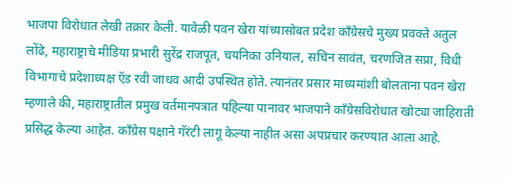भाजपा विरोधात लेखी तक्रार केली. यावेळी पवन खेरा यांच्यासोबत प्रदेश काँग्रेसचे मुख्य प्रवक्ते अतुल लोंढे, महाराष्ट्राचे मीडिया प्रभारी सुरेंद्र राजपूत, चयनिका उनियाल, सचिन सावंत, चरणजित सप्रा, विधी विभागाचे प्रदेशाध्यक्ष ऍड रवी जाधव आदी उपस्थित होते. त्यानंतर प्रसार माध्यमांशी बोलताना पवन खेरा म्हणाले की, महाराष्ट्रातील प्रमुख वर्तमानपत्रात पहिल्या पानावर भाजपाने काँग्रेसविरोधात खोट्या जाहिराती प्रसिद्ध केल्या आहेत. काँग्रेस पक्षाने गॅरंटी लागू केल्या नाहीत असा अपप्रचार करण्यात आला आहे.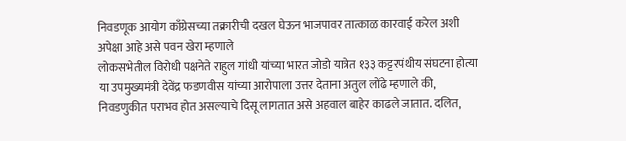निवडणूक आयोग काँग्रेसच्या तक्रारीची दखल घेऊन भाजपावर तात्काळ कारवाई करेल अशी अपेक्षा आहे असे पवन खेरा म्हणाले
लोकसभेतील विरोधी पक्षनेते राहुल गांधी यांच्या भारत जोडो यात्रेत १३३ कट्टरपंथीय संघटना होत्या या उपमुख्यमंत्री देवेंद्र फडणवीस यांच्या आरोपाला उत्तर देताना अतुल लोंढे म्हणाले की, निवडणुकीत पराभव होत असल्याचे दिसू लागतात असे अहवाल बाहेर काढले जातात. दलित,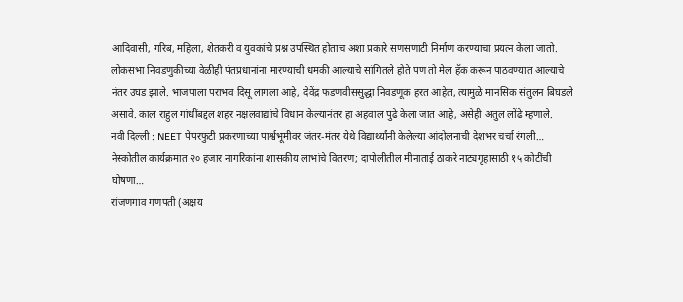आदिवासी, गरिब, महिला, शेतकरी व युवकांचे प्रश्न उपस्थित होताच अशा प्रकारे सणसणाटी निर्माण करण्याचा प्रयत्न केला जातो. लोकसभा निवडणुकीच्या वेळीही पंतप्रधानांना मारण्याची धमकी आल्याचे सांगितले होते पण तो मेल हॅक करून पाठवण्यात आल्याचे नंतर उघड झाले. भाजपाला पराभव दिसू लागला आहे, देवेंद्र फडणवीससुद्धा निवडणूक हरत आहेत, त्यामुळे मानसिक संतुलन बिघडले असावे. काल राहुल गांधींबद्दल शहर नक्षलवाद्यांचे विधान केल्यानंतर हा अहवाल पुढे केला जात आहे, असेही अतुल लोंढे म्हणाले.
नवी दिल्ली : NEET पेपरफुटी प्रकरणाच्या पार्श्वभूमीवर जंतर-मंतर येथे विद्यार्थ्यांनी केलेल्या आंदोलनाची देशभर चर्चा रंगली…
नेस्कोतील कार्यक्रमात २० हजार नागरिकांना शासकीय लाभांचे वितरण; दापोलीतील मीनाताई ठाकरे नाट्यगृहासाठी १५ कोटींची घोषणा…
रांजणगाव गणपती (अक्षय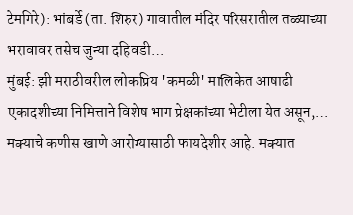टेमगिरे): भांबर्डे (ता. शिरुर) गावातील मंदिर परिसरातील तळ्याच्या भरावावर तसेच जुन्या दहिवडी…
मुंबई: झी मराठीवरील लोकप्रिय 'कमळी' मालिकेत आषाढी एकादशीच्या निमित्ताने विशेष भाग प्रेक्षकांच्या भेटीला येत असून,…
मक्याचे कणीस खाणे आरोग्यासाठी फायदेशीर आहे. मक्यात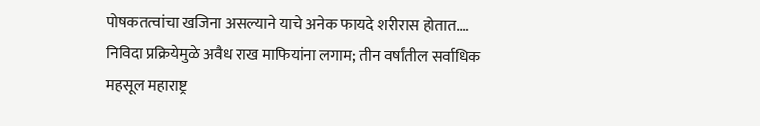पोषकतत्वांचा खजिना असल्याने याचे अनेक फायदे शरीरास होतात.…
निविदा प्रक्रियेमुळे अवैध राख माफियांना लगाम; तीन वर्षांतील सर्वाधिक महसूल महाराष्ट्र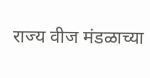राज्य वीज मंडळाच्या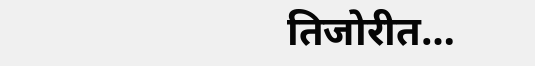तिजोरीत…